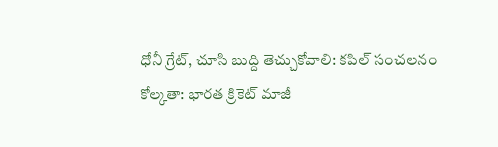ధోనీ గ్రేట్, చూసి బుద్ది తెచ్చుకోవాలి: కపిల్ సంచలనం
కోల్కతా: భారత క్రికెట్ మాజీ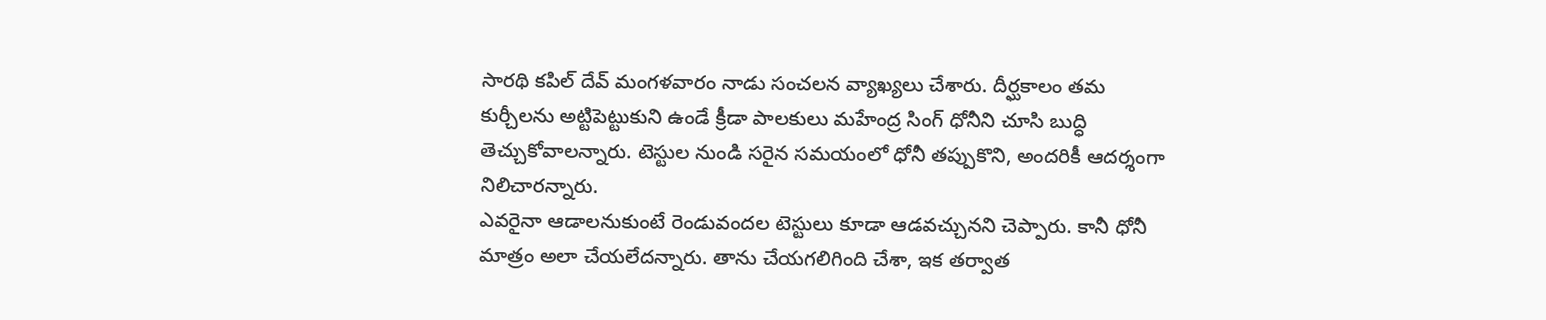సారథి కపిల్ దేవ్ మంగళవారం నాడు సంచలన వ్యాఖ్యలు చేశారు. దీర్ఘకాలం తమ కుర్చీలను అట్టిపెట్టుకుని ఉండే క్రీడా పాలకులు మహేంద్ర సింగ్ ధోనీని చూసి బుద్ధి తెచ్చుకోవాలన్నారు. టెస్టుల నుండి సరైన సమయంలో ధోనీ తప్పుకొని, అందరికీ ఆదర్శంగా నిలిచారన్నారు.
ఎవరైనా ఆడాలనుకుంటే రెండువందల టెస్టులు కూడా ఆడవచ్చునని చెప్పారు. కానీ ధోనీ మాత్రం అలా చేయలేదన్నారు. తాను చేయగలిగింది చేశా, ఇక తర్వాత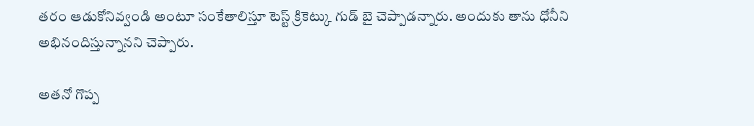తరం ఆడుకోనివ్వండి అంటూ సంకేతాలిస్తూ టెస్ట్ క్రికెట్కు గుడ్ బై చెప్పాడన్నారు. అందుకు తాను ధోనీని అభినందిస్తున్నానని చెప్పారు.

అతనో గొప్ప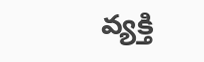వ్యక్తి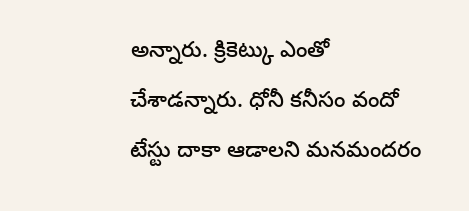అన్నారు. క్రికెట్కు ఎంతో చేశాడన్నారు. ధోనీ కనీసం వందో టేస్టు దాకా ఆడాలని మనమందరం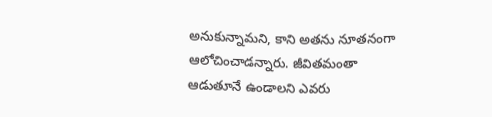అనుకున్నామని, కాని అతను నూతనంగా ఆలోచించాడన్నారు. జీవితమంతా ఆడుతూనే ఉండాలని ఎవరు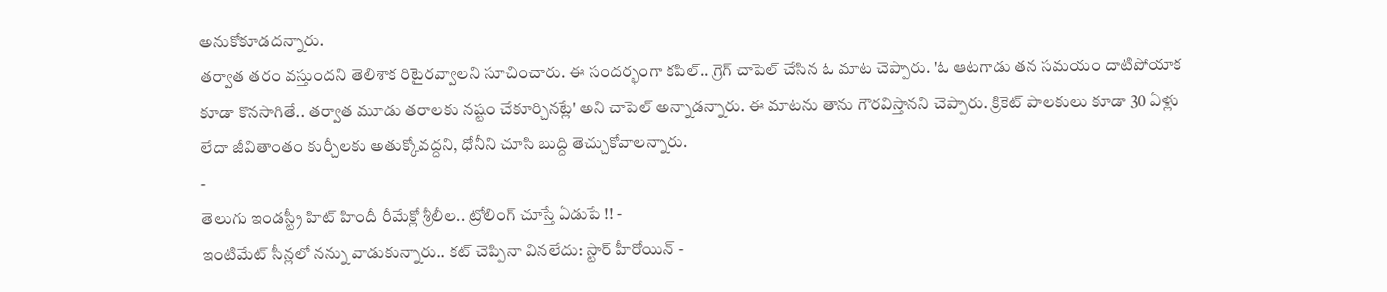అనుకోకూడదన్నారు.
తర్వాత తరం వస్తుందని తెలిశాక రిటైరవ్వాలని సూచించారు. ఈ సందర్భంగా కపిల్.. గ్రెగ్ చాపెల్ చేసిన ఓ మాట చెప్పారు. 'ఓ ఆటగాడు తన సమయం దాటిపోయాక కూడా కొనసాగితే.. తర్వాత మూడు తరాలకు నష్టం చేకూర్చినట్లే' అని చాపెల్ అన్నాడన్నారు. ఈ మాటను తాను గౌరవిస్తానని చెప్పారు. క్రికెట్ పాలకులు కూడా 30 ఏళ్లు లేదా జీవితాంతం కుర్చీలకు అతుక్కోవద్దని, ధోనీని చూసి బుద్ది తెచ్చుకోవాలన్నారు.
-
తెలుగు ఇండస్ట్రీ హిట్ హిందీ రీమేక్లో శ్రీలీల.. ట్రోలింగ్ చూస్తే ఏడుపే !! -
ఇంటిమేట్ సీన్లలో నన్ను వాడుకున్నారు.. కట్ చెప్పినా వినలేదు: స్టార్ హీరోయిన్ -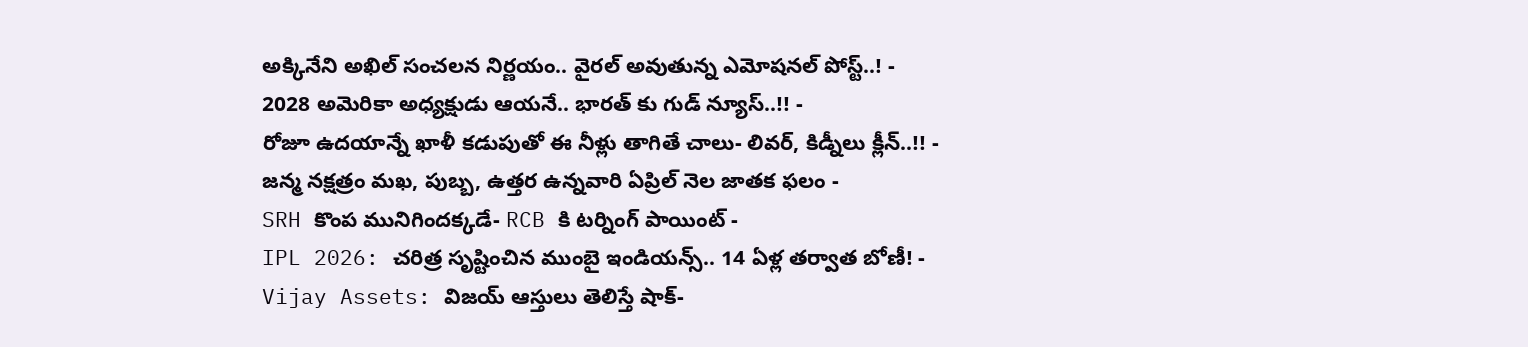అక్కినేని అఖిల్ సంచలన నిర్ణయం.. వైరల్ అవుతున్న ఎమోషనల్ పోస్ట్..! -
2028 అమెరికా అధ్యక్షుడు ఆయనే.. భారత్ కు గుడ్ న్యూస్..!! -
రోజూ ఉదయాన్నే ఖాళీ కడుపుతో ఈ నీళ్లు తాగితే చాలు- లివర్, కిడ్నీలు క్లీన్..!! -
జన్మ నక్షత్రం మఖ, పుబ్బ, ఉత్తర ఉన్నవారి ఏప్రిల్ నెల జాతక ఫలం -
SRH కొంప మునిగిందక్కడే- RCB కి టర్నింగ్ పాయింట్ -
IPL 2026: చరిత్ర సృష్టించిన ముంబై ఇండియన్స్.. 14 ఏళ్ల తర్వాత బోణీ! -
Vijay Assets: విజయ్ ఆస్తులు తెలిస్తే షాక్-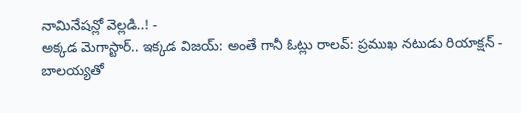నామినేషన్లో వెల్లడి..! -
అక్కడ మెగాస్టార్.. ఇక్కడ విజయ్: అంతే గానీ ఓట్లు రాలవ్: ప్రముఖ నటుడు రియాక్షన్ -
బాలయ్యతో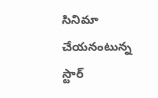సినిమా చేయనంటున్న స్టార్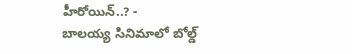హీరోయిన్..? -
బాలయ్య సినిమాలో బోల్డ్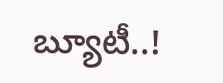బ్యూటీ..!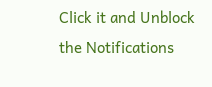Click it and Unblock the Notifications